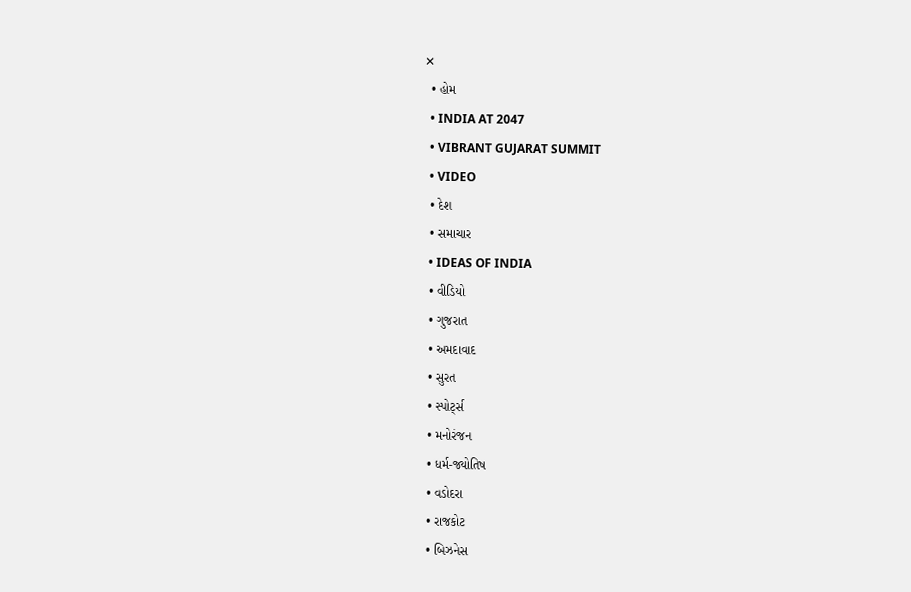✕
  • હોમ
  • INDIA AT 2047
  • VIBRANT GUJARAT SUMMIT
  • VIDEO
  • દેશ
  • સમાચાર
  • IDEAS OF INDIA
  • વીડિયો
  • ગુજરાત
  • અમદાવાદ
  • સુરત
  • સ્પોર્ટ્સ
  • મનોરંજન
  • ધર્મ-જ્યોતિષ
  • વડોદરા
  • રાજકોટ
  • બિઝનેસ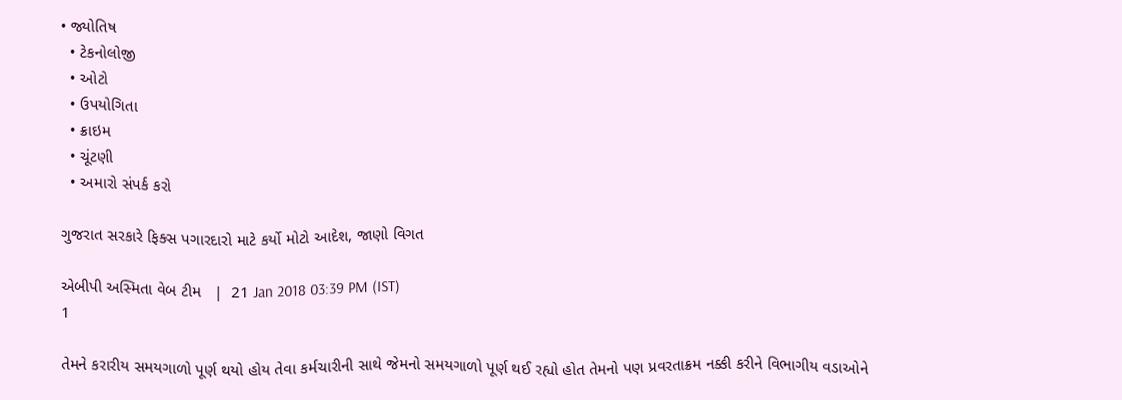• જ્યોતિષ
  • ટેકનોલોજી
  • ઓટો
  • ઉપયોગિતા
  • ક્રાઇમ
  • ચૂંટણી
  • અમારો સંપર્ક કરો

ગુજરાત સરકારે ફિક્સ પગારદારો માટે કર્યો મોટો આદેશ, જાણો વિગત

એબીપી અસ્મિતા વેબ ટીમ   |  21 Jan 2018 03:39 PM (IST)
1

તેમને કરારીય સમયગાળો પૂર્ણ થયો હોય તેવા કર્મચારીની સાથે જેમનો સમયગાળો પૂર્ણ થઈ રહ્યો હોત તેમનો પણ પ્રવરતાક્રમ નક્કી કરીને વિભાગીય વડાઓને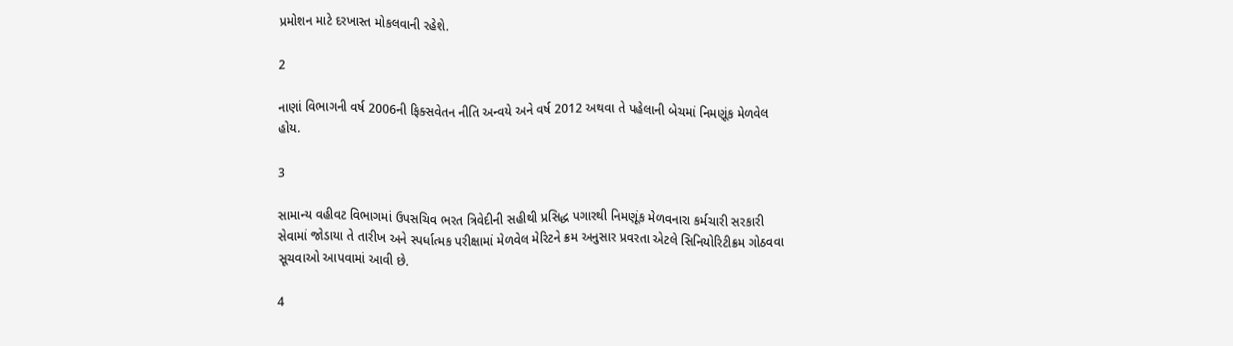પ્રમોશન માટે દરખાસ્ત મોકલવાની રહેશે.

2

નાણાં વિભાગની વર્ષ 2006ની ફિક્સવેતન નીતિ અન્વયે અને વર્ષ 2012 અથવા તે પહેલાની બેચમાં નિમણૂંક મેળવેલ હોય.

3

સામાન્ય વહીવટ વિભાગમાં ઉપસચિવ ભરત ત્રિવેદીની સહીથી પ્રસિદ્ધ પગારથી નિમણૂંક મેળવનારા કર્મચારી સરકારી સેવામાં જોડાયા તે તારીખ અને સ્પર્ધાત્મક પરીક્ષામાં મેળવેલ મેરિટને ક્રમ અનુસાર પ્રવરતા એટલે સિનિયોરિટીક્રમ ગોઠવવા સૂચવાઓ આપવામાં આવી છે.

4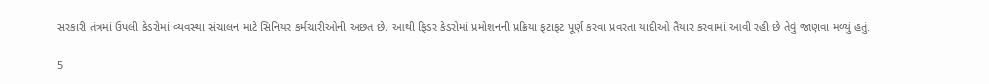સરકારી તંત્રમાં ઉપલી કેડરોમાં વ્યવસ્થા સંચાલન માટે સિનિયર કર્મચારીઓની અછત છે. આથી ફિડર કેડરોમાં પ્રમોશનની પ્રક્રિયા ફટાફટ પૂર્ણ કરવા પ્રવરતા યાદીઓ તૈયાર કરવામાં આવી રહી છે તેવું જાણવા મળ્યું હતું.

5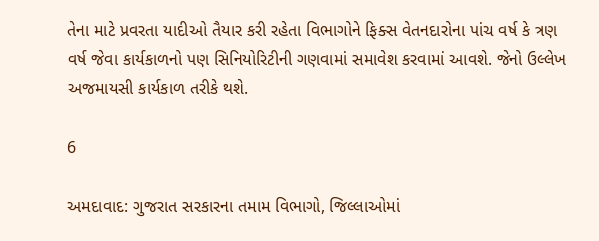તેના માટે પ્રવરતા યાદીઓ તૈયાર કરી રહેતા વિભાગોને ફિક્સ વેતનદારોના પાંચ વર્ષ કે ત્રણ વર્ષ જેવા કાર્યકાળનો પણ સિનિયોરિટીની ગણવામાં સમાવેશ કરવામાં આવશે. જેનો ઉલ્લેખ અજમાયસી કાર્યકાળ તરીકે થશે.

6

અમદાવાદ: ગુજરાત સરકારના તમામ વિભાગો, જિલ્લાઓમાં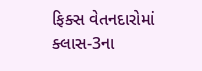ફિક્સ વેતનદારોમાં ક્લાસ-3ના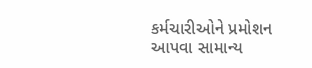કર્મચારીઓને પ્રમોશન આપવા સામાન્ય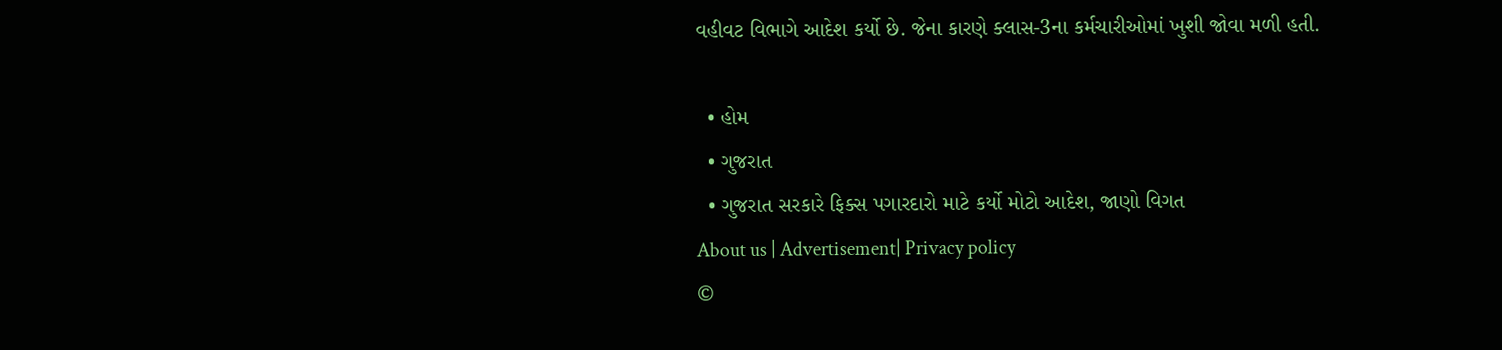વહીવટ વિભાગે આદેશ કર્યો છે. જેના કારણે ક્લાસ-3ના કર્મચારીઓમાં ખુશી જોવા મળી હતી.

  • હોમ
  • ગુજરાત
  • ગુજરાત સરકારે ફિક્સ પગારદારો માટે કર્યો મોટો આદેશ, જાણો વિગત
About us | Advertisement| Privacy policy
©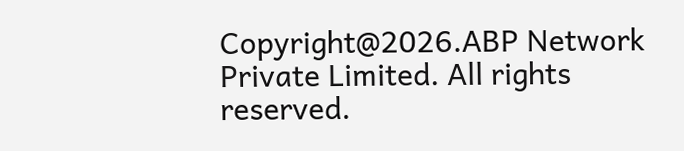Copyright@2026.ABP Network Private Limited. All rights reserved.